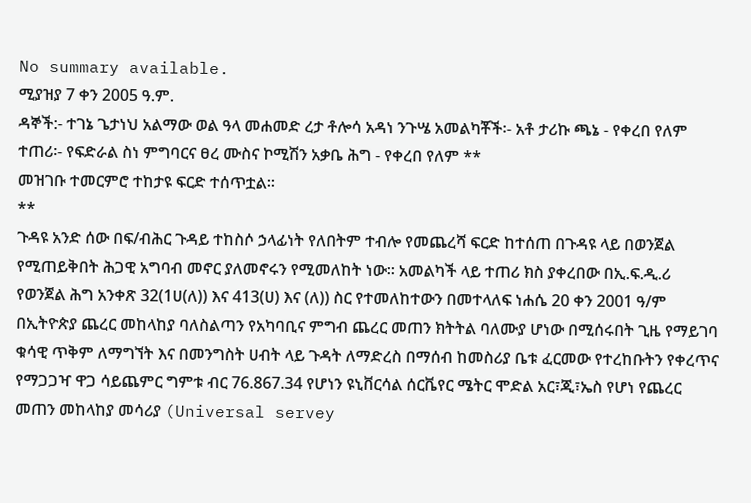No summary available.
ሚያዝያ 7 ቀን 2005 ዓ.ም.
ዳኞች:- ተገኔ ጌታነህ አልማው ወል ዓላ መሐመድ ረታ ቶሎሳ አዳነ ንጉሤ አመልካቾች፡- አቶ ታሪኩ ጫኔ - የቀረበ የለም ተጠሪ፡- የፍድራል ስነ ምግባርና ፀረ ሙስና ኮሚሽን አቃቤ ሕግ - የቀረበ የለም **
መዝገቡ ተመርምሮ ተከታዩ ፍርድ ተሰጥቷል።
**
ጉዳዩ አንድ ሰው በፍ/ብሕር ጉዳይ ተከስሶ ኃላፊነት የለበትም ተብሎ የመጨረሻ ፍርድ ከተሰጠ በጉዳዩ ላይ በወንጀል የሚጠይቅበት ሕጋዊ አግባብ መኖር ያለመኖሩን የሚመለከት ነው። አመልካች ላይ ተጠሪ ክስ ያቀረበው በኢ.ፍ.ዲ.ሪ የወንጀል ሕግ አንቀጽ 32(1ሀ(ለ)) እና 413(ሀ) እና (ለ)) ስር የተመለከተውን በመተላለፍ ነሐሴ 20 ቀን 2001 ዓ/ም በኢትዮጵያ ጨረር መከላከያ ባለስልጣን የአካባቢና ምግብ ጨረር መጠን ክትትል ባለሙያ ሆነው በሚሰሩበት ጊዜ የማይገባ ቁሳዊ ጥቅም ለማግኘት እና በመንግስት ሀብት ላይ ጉዳት ለማድረስ በማሰብ ከመስሪያ ቤቱ ፈርመው የተረከቡትን የቀረጥና የማጋጋዣ ዋጋ ሳይጨምር ግምቱ ብር 76.867.34 የሆነን ዩኒቨርሳል ሰርቬየር ሜትር ሞድል አር፣ጂ፣ኤስ የሆነ የጨረር መጠን መከላከያ መሳሪያ (Universal servey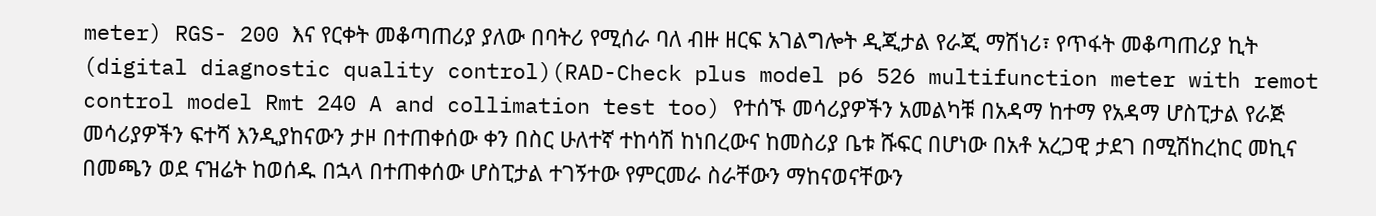meter) RGS- 200 እና የርቀት መቆጣጠሪያ ያለው በባትሪ የሚሰራ ባለ ብዙ ዘርፍ አገልግሎት ዲጂታል የራጂ ማሽነሪ፣ የጥፋት መቆጣጠሪያ ኪት (digital diagnostic quality control)(RAD-Check plus model p6 526 multifunction meter with remot control model Rmt 240 A and collimation test too) የተሰኙ መሳሪያዎችን አመልካቹ በአዳማ ከተማ የአዳማ ሆስፒታል የራጅ መሳሪያዎችን ፍተሻ እንዲያከናውን ታዞ በተጠቀሰው ቀን በስር ሁለተኛ ተከሳሽ ከነበረውና ከመስሪያ ቤቱ ሹፍር በሆነው በአቶ አረጋዊ ታደገ በሚሽከረከር መኪና በመጫን ወደ ናዝሬት ከወሰዱ በኋላ በተጠቀሰው ሆስፒታል ተገኝተው የምርመራ ስራቸውን ማከናወናቸውን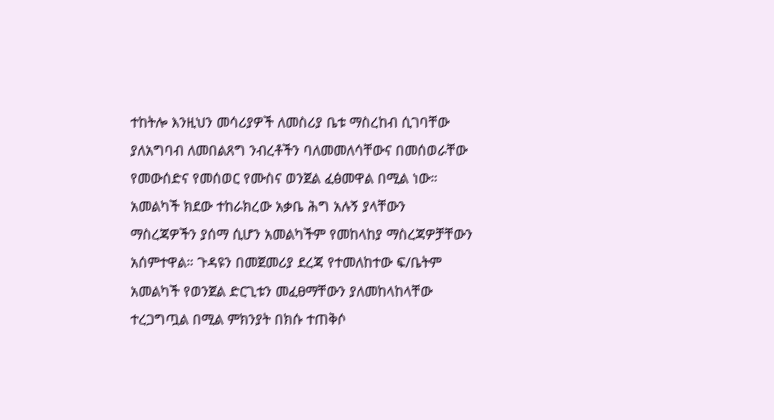ተከትሎ እንዚህን መሳሪያዎች ለመስሪያ ቤቱ ማስረከብ ሲገባቸው ያለአግባብ ለመበልጸግ ንብረቶችን ባለመመለሳቸውና በመሰወራቸው የመውሰድና የመሰወር የሙስና ወንጀል ፈፅመዋል በሚል ነው።
አመልካች ክደው ተከራክረው አቃቤ ሕግ አሉኝ ያላቸውን ማስረጃዎችን ያሰማ ሲሆን አመልካችም የመከላከያ ማስረጃዎቻቸውን አሰምተዋል። ጉዳዩን በመጀመሪያ ደረጃ የተመለከተው ፍ/ቤትም አመልካች የወንጀል ድርጊቱን መፈፀማቸውን ያለመከላከላቸው ተረጋግጧል በሚል ምክንያት በክሱ ተጠቅሶ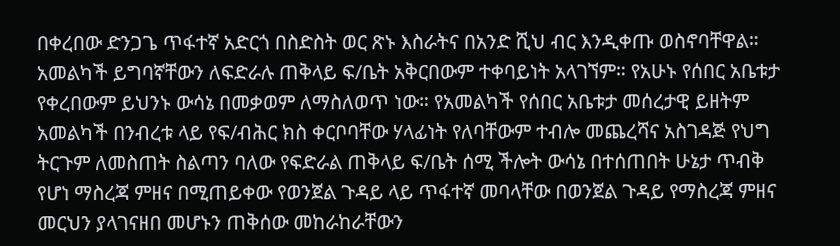በቀረበው ድንጋጌ ጥፋተኛ አድርጎ በስድስት ወር ጽኑ እስራትና በአንድ ሺህ ብር እንዲቀጡ ወስኖባቸዋል። አመልካች ይግባኛቸውን ለፍድራሉ ጠቅላይ ፍ/ቤት አቅርበውም ተቀባይነት አላገኘም። የአሁኑ የሰበር አቤቱታ የቀረበውም ይህንኑ ውሳኔ በመቃወም ለማስለወጥ ነው። የአመልካች የሰበር አቤቱታ መሰረታዊ ይዘትም አመልካች በንብረቱ ላይ የፍ/ብሕር ክስ ቀርቦባቸው ሃላፊነት የለባቸውም ተብሎ መጨረሻና አስገዳጅ የህግ ትርጉም ለመስጠት ስልጣን ባለው የፍድራል ጠቅላይ ፍ/ቤት ሰሚ ችሎት ውሳኔ በተሰጠበት ሁኔታ ጥብቅ የሆነ ማስረጃ ምዘና በሚጠይቀው የወንጀል ጉዳይ ላይ ጥፋተኛ መባላቸው በወንጀል ጉዳይ የማስረጃ ምዘና መርህን ያላገናዘበ መሆኑን ጠቅሰው መከራከራቸውን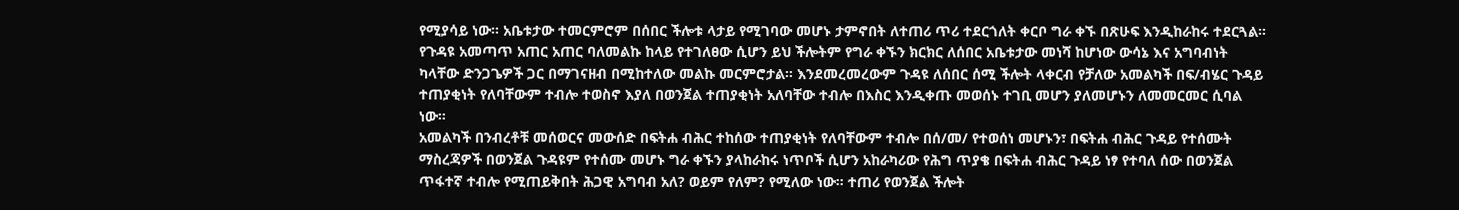የሚያሳይ ነው። አቤቱታው ተመርምሮም በሰበር ችሎቱ ላታይ የሚገባው መሆኑ ታምኖበት ለተጠሪ ጥሪ ተደርጎለት ቀርቦ ግራ ቀኙ በጽሁፍ እንዲከራከሩ ተደርጓል።
የጉዳዩ አመጣጥ አጠር አጠር ባለመልኩ ከላይ የተገለፀው ሲሆን ይህ ችሎትም የግራ ቀኙን ክርክር ለሰበር አቤቱታው መነሻ ከሆነው ውሳኔ እና አግባብነት ካላቸው ድንጋጌዎች ጋር በማገናዘብ በሚከተለው መልኩ መርምሮታል። እንደመረመረውም ጉዳዩ ለሰበር ሰሚ ችሎት ላቀርብ የቻለው አመልካች በፍ/ብሄር ጉዳይ ተጠያቂነት የለባቸውም ተብሎ ተወስኖ እያለ በወንጀል ተጠያቂነት አለባቸው ተብሎ በእስር እንዲቀጡ መወሰኑ ተገቢ መሆን ያለመሆኑን ለመመርመር ሲባል ነው።
አመልካች በንብረቶቹ መሰወርና መውሰድ በፍትሐ ብሕር ተከሰው ተጠያቂነት የለባቸውም ተብሎ በሰ/መ/ የተወሰነ መሆኑን፣ በፍትሐ ብሕር ጉዳይ የተሰሙት ማስረጃዎች በወንጀል ጉዳዩም የተሰሙ መሆኑ ግራ ቀኙን ያላከራከሩ ነጥቦች ሲሆን አከራካሪው የሕግ ጥያቄ በፍትሐ ብሕር ጉዳይ ነፃ የተባለ ሰው በወንጀል ጥፋተኛ ተብሎ የሚጠይቅበት ሕጋዊ አግባብ አለ? ወይም የለም? የሚለው ነው። ተጠሪ የወንጀል ችሎት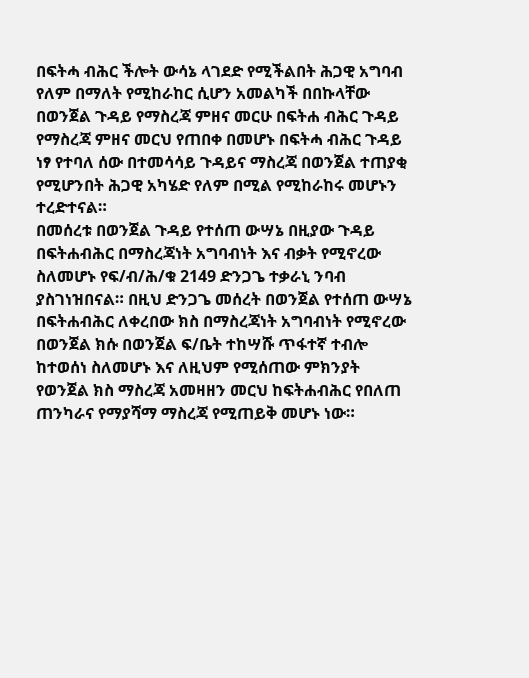በፍትሓ ብሕር ችሎት ውሳኔ ላገደድ የሚችልበት ሕጋዊ አግባብ የለም በማለት የሚከራከር ሲሆን አመልካች በበኩላቸው በወንጀል ጉዳይ የማስረጃ ምዘና መርሁ በፍትሐ ብሕር ጉዳይ የማስረጃ ምዘና መርህ የጠበቀ በመሆኑ በፍትሓ ብሕር ጉዳይ ነፃ የተባለ ሰው በተመሳሳይ ጉዳይና ማስረጃ በወንጀል ተጠያቂ የሚሆንበት ሕጋዊ አካሄድ የለም በሚል የሚከራከሩ መሆኑን ተረድተናል።
በመሰረቱ በወንጀል ጉዳይ የተሰጠ ውሣኔ በዚያው ጉዳይ በፍትሐብሕር በማስረጃነት አግባብነት እና ብቃት የሚኖረው ስለመሆኑ የፍ/ብ/ሕ/ቁ 2149 ድንጋጌ ተቃራኒ ንባብ ያስገነዝበናል። በዚህ ድንጋጌ መሰረት በወንጀል የተሰጠ ውሣኔ በፍትሐብሕር ለቀረበው ክስ በማስረጃነት አግባብነት የሚኖረው በወንጀል ክሱ በወንጀል ፍ/ቤት ተከሣሹ ጥፋተኛ ተብሎ ከተወሰነ ስለመሆኑ እና ለዚህም የሚሰጠው ምክንያት የወንጀል ክስ ማስረጃ አመዛዘን መርህ ከፍትሐብሕር የበለጠ ጠንካራና የማያሻማ ማስረጃ የሚጠይቅ መሆኑ ነው።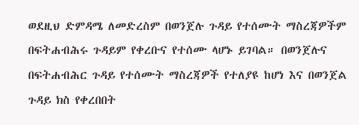ወደዚህ ድምዳሜ ለመድረስም በወንጀሉ ጉዳይ የተሰሙት ማስረጃዎችም በፍትሐብሕሩ ጉዳይም የቀረቡና የተሰሙ ላሆኑ ይገባል። በወንጀሉና በፍትሐብሕር ጉዳይ የተሰሙት ማስረጃዎች የተለያዩ ከሆነ እና በወንጀል ጉዳይ ክስ የቀረበበት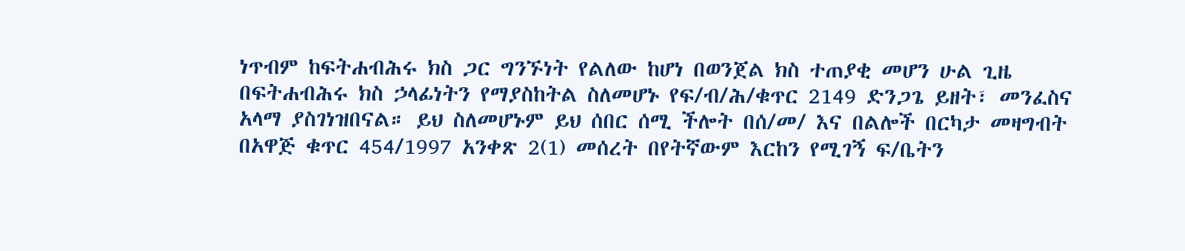ነጥብም ከፍትሐብሕሩ ክስ ጋር ግንኙነት የልለው ከሆነ በወንጀል ክስ ተጠያቂ መሆን ሁል ጊዜ በፍትሐብሕሩ ክስ ኃላፊነትን የማያስከትል ስለመሆኑ የፍ/ብ/ሕ/ቁጥር 2149 ድንጋጌ ይዘት፣ መንፈስና አላማ ያስገነዝበናል። ይህ ስለመሆኑም ይህ ሰበር ሰሚ ችሎት በሰ/መ/ እና በልሎች በርካታ መዛግብት በአዋጅ ቁጥር 454/1997 አንቀጽ 2(1) መሰረት በየትኛውም እርከን የሚገኝ ፍ/ቤትን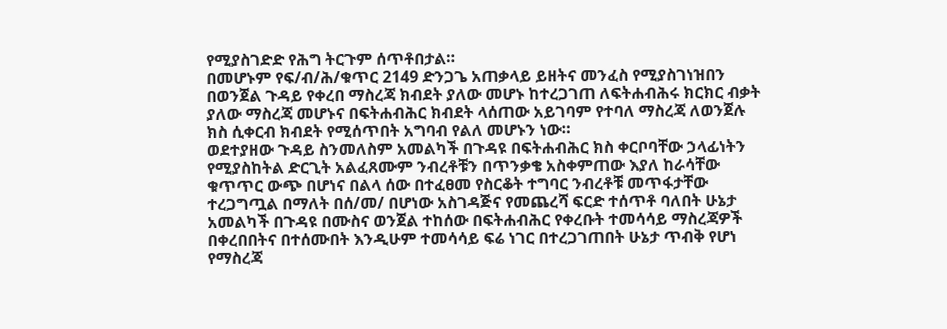የሚያስገድድ የሕግ ትርጉም ሰጥቶበታል።
በመሆኑም የፍ/ብ/ሕ/ቁጥር 2149 ድንጋጌ አጠቃላይ ይዘትና መንፈስ የሚያስገነዝበን በወንጀል ጉዳይ የቀረበ ማስረጃ ክብደት ያለው መሆኑ ከተረጋገጠ ለፍትሐብሕሩ ክርክር ብቃት ያለው ማስረጃ መሆኑና በፍትሐብሕር ክብደት ላሰጠው አይገባም የተባለ ማስረጃ ለወንጀሉ ክስ ሲቀርብ ክብደት የሚሰጥበት አግባብ የልለ መሆኑን ነው።
ወደተያዘው ጉዳይ ስንመለስም አመልካች በጉዳዩ በፍትሐብሕር ክስ ቀርቦባቸው ኃላፊነትን የሚያስከትል ድርጊት አልፈጸሙም ንብረቶቹን በጥንቃቄ አስቀምጠው እያለ ከራሳቸው ቁጥጥር ውጭ በሆነና በልላ ሰው በተፈፀመ የስርቆት ተግባር ንብረቶቹ መጥፋታቸው ተረጋግጧል በማለት በሰ/መ/ በሆነው አስገዳጅና የመጨረሻ ፍርድ ተሰጥቶ ባለበት ሁኔታ አመልካች በጉዳዩ በሙስና ወንጀል ተከሰው በፍትሐብሕር የቀረቡት ተመሳሳይ ማስረጃዎች በቀረበበትና በተሰሙበት እንዲሁም ተመሳሳይ ፍሬ ነገር በተረጋገጠበት ሁኔታ ጥብቅ የሆነ የማስረጃ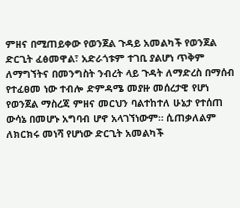ምዘና በሚጠይቀው የወንጀል ጉዳይ አመልካች የወንጀል ድርጊት ፈፅመዋል፣ አድራጎቱም ተገቢ ያልሆነ ጥቅም ለማግኘትና በመንግስት ንብረት ላይ ጉዳት ለማድረስ በማሰብ የተፈፀመ ነው ተብሎ ድምዳሜ መያዙ መሰረታዊ የሆነ የወንጀል ማስረጃ ምዘና መርህን ባልተከተለ ሁኔታ የተሰጠ ውሳኔ በመሆኑ አግባብ ሆኖ አላገኘነውም። ሲጠቃለልም ለክርክሩ መነሻ የሆነው ድርጊት አመልካች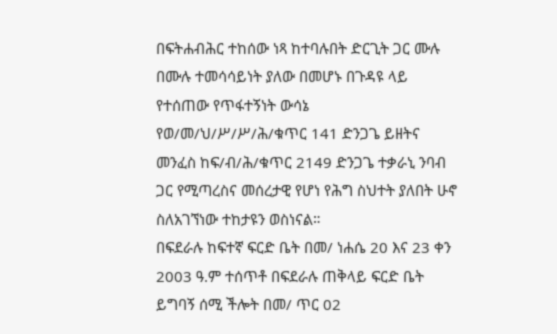በፍትሐብሕር ተከሰው ነጻ ከተባሉበት ድርጊት ጋር ሙሉ በሙሉ ተመሳሳይነት ያለው በመሆኑ በጉዳዩ ላይ የተሰጠው የጥፋተኝነት ውሳኔ የወ/መ/ህ/ሥ/ሥ/ሕ/ቁጥር 141 ድንጋጌ ይዘትና መንፈስ ከፍ/ብ/ሕ/ቁጥር 2149 ድንጋጌ ተቃራኒ ንባብ ጋር የሚጣረስና መሰረታዊ የሆነ የሕግ ስህተት ያለበት ሁኖ ስለአገኘነው ተከታዩን ወስነናል።
በፍደራሉ ከፍተኛ ፍርድ ቤት በመ/ ነሐሴ 20 እና 23 ቀን 2003 ዓ.ም ተሰጥቶ በፍደራሉ ጠቅላይ ፍርድ ቤት ይግባኝ ሰሚ ችሎት በመ/ ጥር 02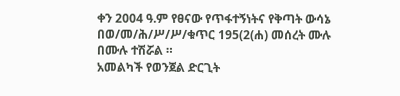ቀን 2004 ዓ.ም የፀናው የጥፋተኝነትና የቅጣት ውሳኔ በወ/መ/ሕ/ሥ/ሥ/ቁጥር 195(2(ሐ) መሰረት ሙሉ በሙሉ ተሽሯል ።
አመልካች የወንጀል ድርጊት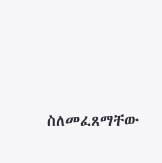ስለመፈጸማቸው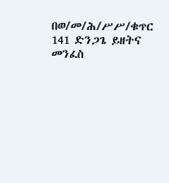በወ/መ/ሕ/ሥሥ/ቁጥር 141 ድንጋጌ ይዘትና መንፈስ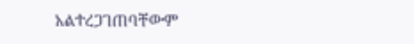አልተረጋገጠባቸውም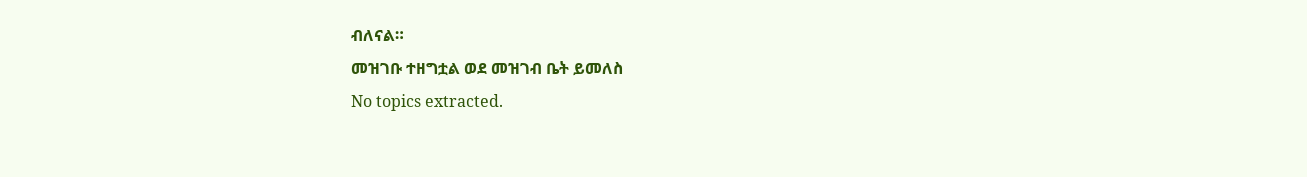ብለናል።
መዝገቡ ተዘግቷል ወደ መዝገብ ቤት ይመለስ
No topics extracted.